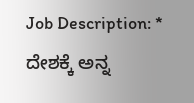Job Description: * ದೇಶಕ್ಕೆ ಅನ್ನ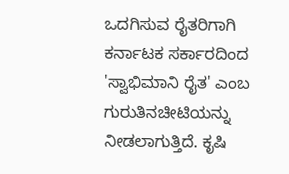ಒದಗಿಸುವ ರೈತರಿಗಾಗಿ ಕರ್ನಾಟಕ ಸರ್ಕಾರದಿಂದ 'ಸ್ವಾಭಿಮಾನಿ ರೈತ' ಎಂಬ ಗುರುತಿನಚೀಟಿಯನ್ನು ನೀಡಲಾಗುತ್ತಿದೆ. ಕೃಷಿ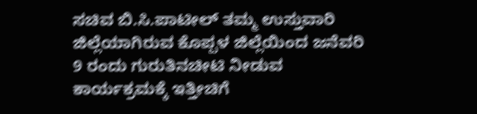ಸಚಿವ ಬಿ.ಸಿ.ಪಾಟೀಲ್ ತಮ್ಮ ಉಸ್ತುವಾರಿ ಜಿಲ್ಲೆಯಾಗಿರುವ ಕೊಪ್ಪಳ ಜಿಲ್ಲೆಯಿಂದ ಜನೆವರಿ 9 ರಂದು ಗುರುತಿನಚೀಟಿ ನೀಡುವ ಕಾರ್ಯಕ್ರಮಕ್ಕೆ ಇತ್ತೀಚಿಗೆ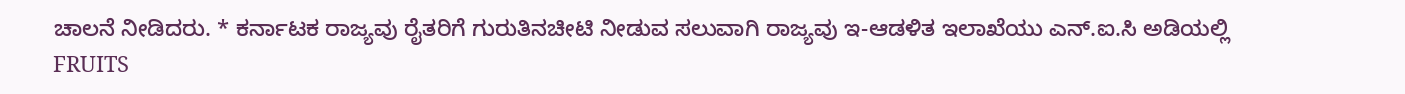ಚಾಲನೆ ನೀಡಿದರು. * ಕರ್ನಾಟಕ ರಾಜ್ಯವು ರೈತರಿಗೆ ಗುರುತಿನಚೀಟಿ ನೀಡುವ ಸಲುವಾಗಿ ರಾಜ್ಯವು ಇ-ಆಡಳಿತ ಇಲಾಖೆಯು ಎನ್.ಐ.ಸಿ ಅಡಿಯಲ್ಲಿ FRUITS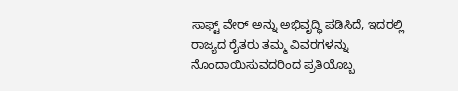ಸಾಫ್ಟ್ ವೇರ್ ಅನ್ನು ಅಭಿವೃದ್ಧಿ ಪಡಿಸಿದೆ, ಇದರಲ್ಲಿ ರಾಜ್ಯದ ರೈತರು ತಮ್ಮ ವಿವರಗಳನ್ನು ನೊಂದಾಯಿಸುವದರಿಂದ ಪ್ರತಿಯೊಬ್ಬ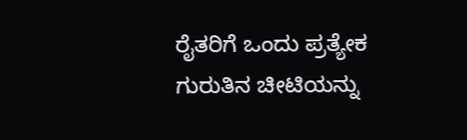ರೈತರಿಗೆ ಒಂದು ಪ್ರತ್ಯೇಕ ಗುರುತಿನ ಚೀಟಿಯನ್ನು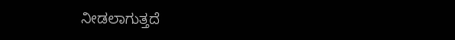ನೀಡಲಾಗುತ್ತದೆ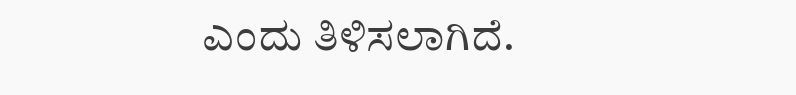ಎಂದು ತಿಳಿಸಲಾಗಿದೆ.